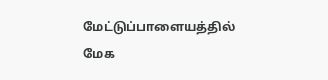மேட்டுப்பாளையத்தில் மேக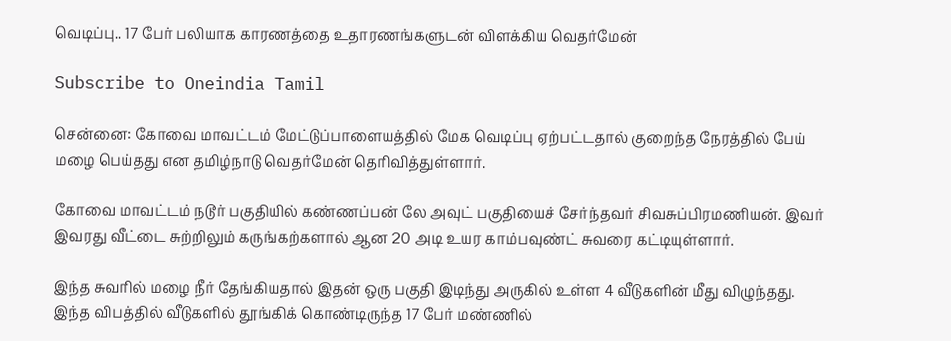வெடிப்பு.. 17 பேர் பலியாக காரணத்தை உதாரணங்களுடன் விளக்கிய வெதர்மேன்

Subscribe to Oneindia Tamil

சென்னை: கோவை மாவட்டம் மேட்டுப்பாளையத்தில் மேக வெடிப்பு ஏற்பட்டதால் குறைந்த நேரத்தில் பேய் மழை பெய்தது என தமிழ்நாடு வெதர்மேன் தெரிவித்துள்ளார்.

கோவை மாவட்டம் நடூர் பகுதியில் கண்ணப்பன் லே அவுட் பகுதியைச் சேர்ந்தவர் சிவசுப்பிரமணியன். இவர் இவரது வீட்டை சுற்றிலும் கருங்கற்களால் ஆன 20 அடி உயர காம்பவுண்ட் சுவரை கட்டியுள்ளார்.

இந்த சுவரில் மழை நீர் தேங்கியதால் இதன் ஒரு பகுதி இடிந்து அருகில் உள்ள 4 வீடுகளின் மீது விழுந்தது. இந்த விபத்தில் வீடுகளில் தூங்கிக் கொண்டிருந்த 17 பேர் மண்ணில்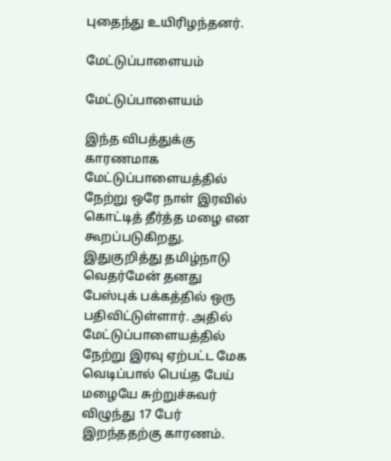புதைந்து உயிரிழந்தனர்.

மேட்டுப்பாளையம்

மேட்டுப்பாளையம்

இந்த விபத்துக்கு காரணமாக மேட்டுப்பாளையத்தில் நேற்று ஒரே நாள் இரவில் கொட்டித் தீர்த்த மழை என கூறப்படுகிறது. இதுகுறித்து தமிழ்நாடு வெதர்மேன் தனது பேஸ்புக் பக்கத்தில் ஒரு பதிவிட்டுள்ளார். அதில் மேட்டுப்பாளையத்தில் நேற்று இரவு ஏற்பட்ட மேக வெடிப்பால் பெய்த பேய் மழையே சுற்றுச்சுவர் விழுந்து 17 பேர் இறந்ததற்கு காரணம்.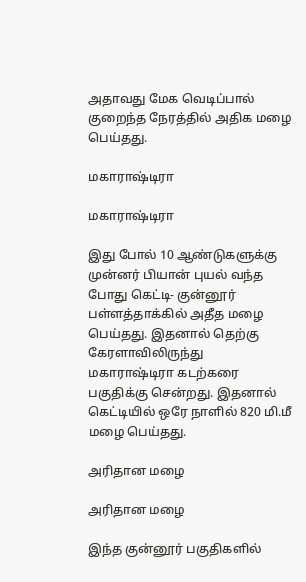அதாவது மேக வெடிப்பால் குறைந்த நேரத்தில் அதிக மழை பெய்தது.

மகாராஷ்டிரா

மகாராஷ்டிரா

இது போல் 10 ஆண்டுகளுக்கு முன்னர் பியான் புயல் வந்த போது கெட்டி- குன்னூர் பள்ளத்தாக்கில் அதீத மழை பெய்தது. இதனால் தெற்கு கேரளாவிலிருந்து மகாராஷ்டிரா கடற்கரை பகுதிக்கு சென்றது. இதனால் கெட்டியில் ஒரே நாளில் 820 மி.மீ மழை பெய்தது.

அரிதான மழை

அரிதான மழை

இந்த குன்னூர் பகுதிகளில்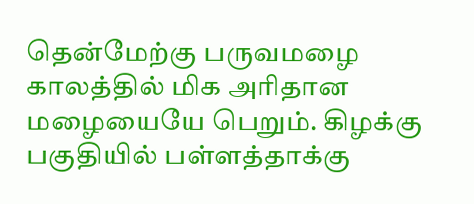தென்மேற்கு பருவமழை காலத்தில் மிக அரிதான மழையையே பெறும். கிழக்கு பகுதியில் பள்ளத்தாக்கு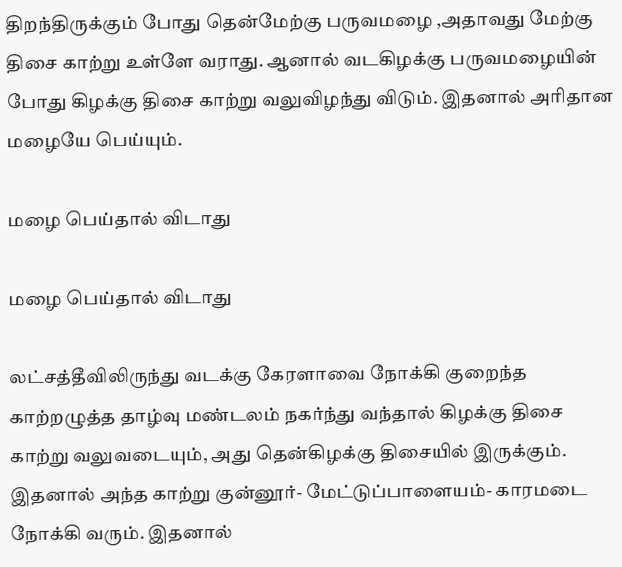திறந்திருக்கும் போது தென்மேற்கு பருவமழை ,அதாவது மேற்கு திசை காற்று உள்ளே வராது. ஆனால் வடகிழக்கு பருவமழையின் போது கிழக்கு திசை காற்று வலுவிழந்து விடும். இதனால் அரிதான மழையே பெய்யும்.

மழை பெய்தால் விடாது

மழை பெய்தால் விடாது

லட்சத்தீவிலிருந்து வடக்கு கேரளாவை நோக்கி குறைந்த காற்றழுத்த தாழ்வு மண்டலம் நகர்ந்து வந்தால் கிழக்கு திசை காற்று வலுவடையும், அது தென்கிழக்கு திசையில் இருக்கும். இதனால் அந்த காற்று குன்னூர்- மேட்டுப்பாளையம்- காரமடை நோக்கி வரும். இதனால்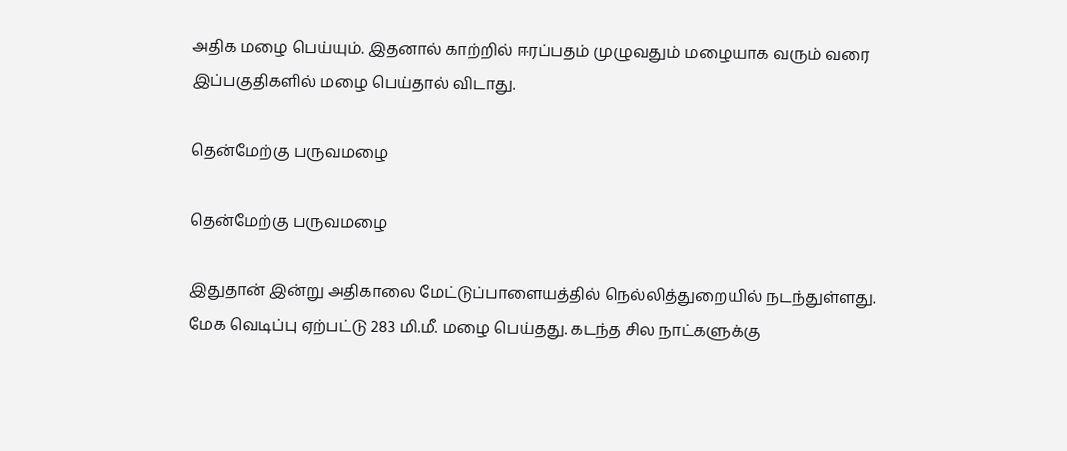அதிக மழை பெய்யும். இதனால் காற்றில் ஈரப்பதம் முழுவதும் மழையாக வரும் வரை இப்பகுதிகளில் மழை பெய்தால் விடாது.

தென்மேற்கு பருவமழை

தென்மேற்கு பருவமழை

இதுதான் இன்று அதிகாலை மேட்டுப்பாளையத்தில் நெல்லித்துறையில் நடந்துள்ளது. மேக வெடிப்பு ஏற்பட்டு 283 மி.மீ. மழை பெய்தது. கடந்த சில நாட்களுக்கு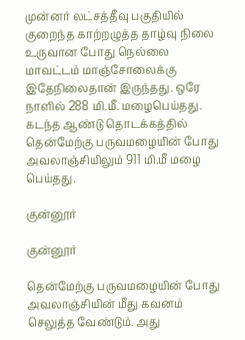முன்னர் லட்சத்தீவு பகுதியில் குறைந்த காற்றழுத்த தாழ்வு நிலை உருவான போது நெல்லை மாவட்டம் மாஞ்சோலைக்கு இதேநிலைதான் இருந்தது. ஒரே நாளில் 288 மி.மீ. மழைபெய்தது. கடந்த ஆண்டு தொடக்கத்தில் தென்மேற்கு பருவமழையின் போது அவலாஞ்சியிலும் 911 மி.மீ மழை பெய்தது.

குன்னூர்

குன்னூர்

தென்மேற்கு பருவமழையின் போது அவலாஞ்சியின் மீது கவனம் செலுத்த வேண்டும். அது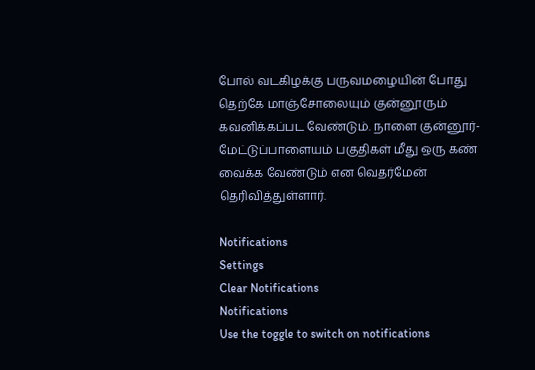போல் வடகிழக்கு பருவமழையின் போது தெற்கே மாஞ்சோலையும் குன்னூரும் கவனிக்கப்பட வேண்டும். நாளை குன்னூர்- மேட்டுப்பாளையம் பகுதிகள் மீது ஒரு கண் வைக்க வேண்டும் என வெதர்மேன் தெரிவித்துள்ளார்.

Notifications
Settings
Clear Notifications
Notifications
Use the toggle to switch on notifications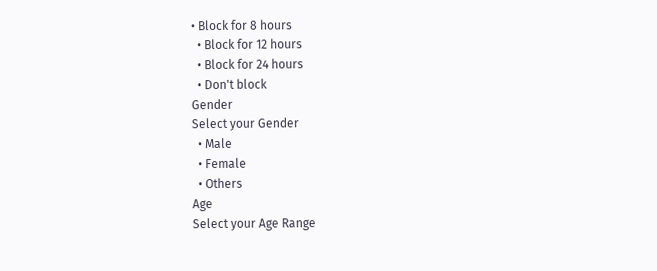• Block for 8 hours
  • Block for 12 hours
  • Block for 24 hours
  • Don't block
Gender
Select your Gender
  • Male
  • Female
  • Others
Age
Select your Age Range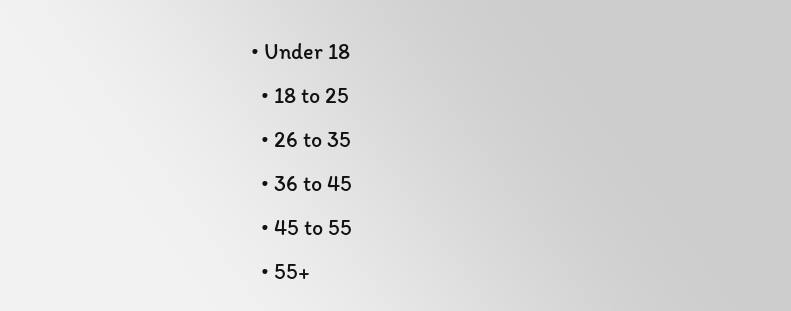• Under 18
  • 18 to 25
  • 26 to 35
  • 36 to 45
  • 45 to 55
  • 55+